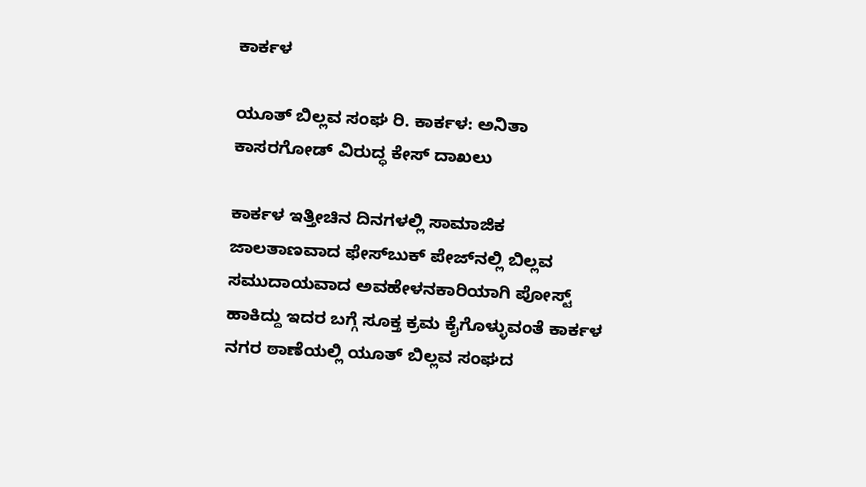ಕಾರ್ಕಳ

ಯೂತ್ ಬಿಲ್ಲವ ಸಂಘ ರಿ. ಕಾರ್ಕಳ: ಅನಿತಾ ಕಾಸರಗೋಡ್ ವಿರುದ್ಧ ಕೇಸ್ ದಾಖಲು

ಕಾರ್ಕಳ ಇತ್ತೀಚಿನ ದಿನಗಳಲ್ಲಿ ಸಾಮಾಜಿಕ ಜಾಲತಾಣವಾದ ಫೇಸ್‌ಬುಕ್ ಪೇಜ್‌ನಲ್ಲಿ ಬಿಲ್ಲವ ಸಮುದಾಯವಾದ ಅವಹೇಳನಕಾರಿಯಾಗಿ ಪೋಸ್ಟ್ ಹಾಕಿದ್ದು ಇದರ ಬಗ್ಗೆ ಸೂಕ್ತ ಕ್ರಮ ಕೈಗೊಳ್ಳುವಂತೆ ಕಾರ್ಕಳ ನಗರ ಠಾಣೆಯಲ್ಲಿ ಯೂತ್ ಬಿಲ್ಲವ ಸಂಘದ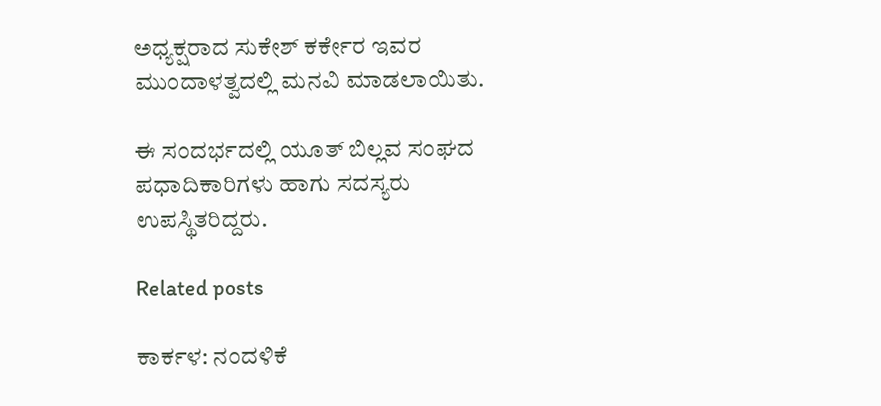ಅಧ್ಯಕ್ಷರಾದ ಸುಕೇಶ್ ಕರ್ಕೇರ ಇವರ ಮುಂದಾಳತ್ವದಲ್ಲಿ ಮನವಿ ಮಾಡಲಾಯಿತು.

ಈ ಸಂದರ್ಭದಲ್ಲಿ ಯೂತ್ ಬಿಲ್ಲವ ಸಂಘದ ಪಧಾದಿಕಾರಿಗಳು ಹಾಗು ಸದಸ್ಯರು ಉಪಸ್ಥಿತರಿದ್ದರು.

Related posts

ಕಾರ್ಕಳ: ನಂದಳಿಕೆ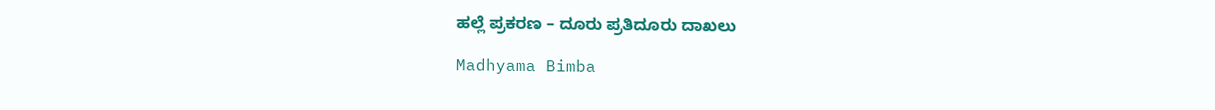ಹಲ್ಲೆ ಪ್ರಕರಣ – ದೂರು ಪ್ರತಿದೂರು ದಾಖಲು

Madhyama Bimba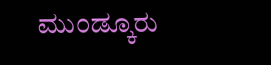ಮುಂಡ್ಕೂರು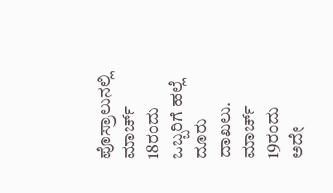ಪೊಸ್ರಾಲುನಲ್ಲಿ ಮಾರ್ಚ್ 18ರಂದು ಒಬ್ಬರಿಗೆ ಹಲ್ಲೆ ದೂರು ದಾಖಲು. ಮಾರ್ಚ್ 19ರಂದು ಅದೇ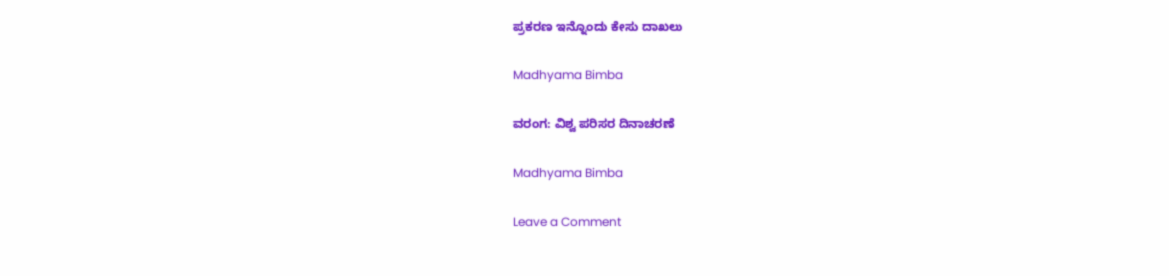ಪ್ರಕರಣ ಇನ್ನೊಂದು ಕೇಸು ದಾಖಲು

Madhyama Bimba

ವರಂಗ: ವಿಶ್ವ ಪರಿಸರ ದಿನಾಚರಣೆ

Madhyama Bimba

Leave a Comment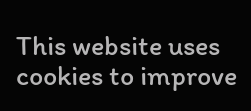This website uses cookies to improve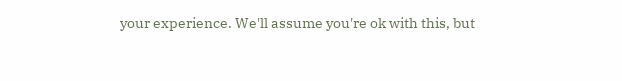your experience. We'll assume you're ok with this, but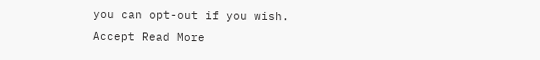you can opt-out if you wish. Accept Read More